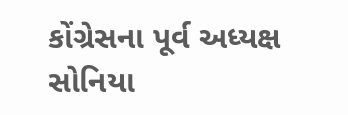કોંગ્રેસના પૂર્વ અધ્યક્ષ સોનિયા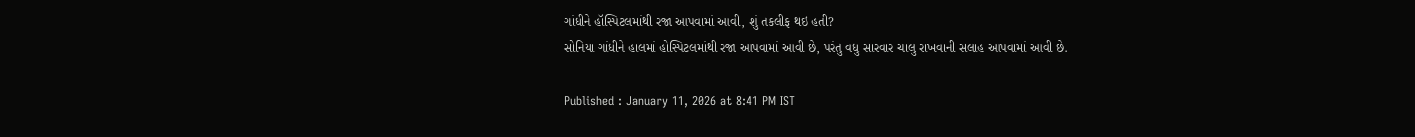ગાંધીને હૉસ્પિટલમાંથી રજા આપવામાં આવી, શું તકલીફ થઇ હતી?
સોનિયા ગાંધીને હાલમાં હોસ્પિટલમાંથી રજા આપવામાં આવી છે, પરંતુ વધુ સારવાર ચાલુ રાખવાની સલાહ આપવામાં આવી છે.

Published : January 11, 2026 at 8:41 PM IST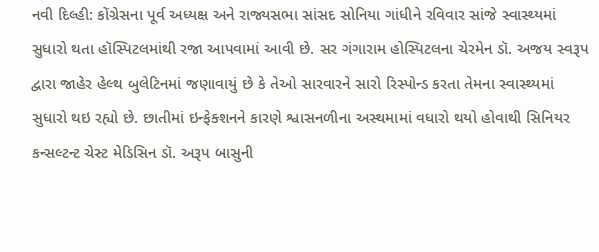નવી દિલ્હી: કોંગ્રેસના પૂર્વ અધ્યક્ષ અને રાજ્યસભા સાંસદ સોનિયા ગાંધીને રવિવાર સાંજે સ્વાસ્થ્યમાં સુધારો થતા હૉસ્પિટલમાંથી રજા આપવામાં આવી છે. સર ગંગારામ હોસ્પિટલના ચેરમેન ડૉ. અજય સ્વરૂપ દ્વારા જાહેર હેલ્થ બુલેટિનમાં જણાવાયું છે કે તેઓ સારવારને સારો રિસ્પોન્ડ કરતા તેમના સ્વાસ્થ્યમાં સુધારો થઇ રહ્યો છે. છાતીમાં ઇન્ફેક્શનને કારણે શ્વાસનળીના અસ્થમામાં વધારો થયો હોવાથી સિનિયર કન્સલ્ટન્ટ ચેસ્ટ મેડિસિન ડૉ. અરૂપ બાસુની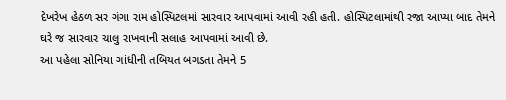દેખરેખ હેઠળ સર ગંગા રામ હોસ્પિટલમાં સારવાર આપવામાં આવી રહી હતી. હોસ્પિટલામાંથી રજા આપ્યા બાદ તેમને ઘરે જ સારવાર ચાલુ રાખવાની સલાહ આપવામાં આવી છે.
આ પહેલા સોનિયા ગાંધીની તબિયત બગડતા તેમને 5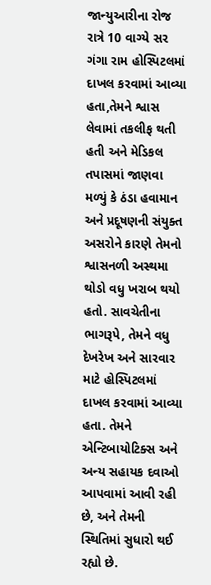જાન્યુઆરીના રોજ રાત્રે 10 વાગ્યે સર ગંગા રામ હોસ્પિટલમાં દાખલ કરવામાં આવ્યા હતા,તેમને શ્વાસ લેવામાં તકલીફ થતી હતી અને મેડિકલ તપાસમાં જાણવા મળ્યું કે ઠંડા હવામાન અને પ્રદૂષણની સંયુક્ત અસરોને કારણે તેમનો શ્વાસનળી અસ્થમા થોડો વધુ ખરાબ થયો હતો. સાવચેતીના ભાગરૂપે, તેમને વધુ દેખરેખ અને સારવાર માટે હોસ્પિટલમાં દાખલ કરવામાં આવ્યા હતા. તેમને એન્ટિબાયોટિક્સ અને અન્ય સહાયક દવાઓ આપવામાં આવી રહી છે, અને તેમની સ્થિતિમાં સુધારો થઈ રહ્યો છે.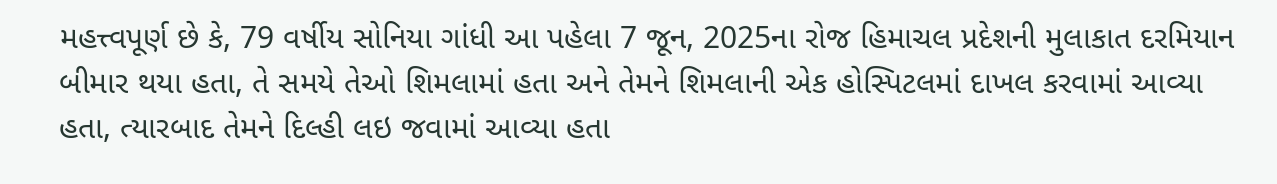મહત્ત્વપૂર્ણ છે કે, 79 વર્ષીય સોનિયા ગાંધી આ પહેલા 7 જૂન, 2025ના રોજ હિમાચલ પ્રદેશની મુલાકાત દરમિયાન બીમાર થયા હતા, તે સમયે તેઓ શિમલામાં હતા અને તેમને શિમલાની એક હોસ્પિટલમાં દાખલ કરવામાં આવ્યા હતા, ત્યારબાદ તેમને દિલ્હી લઇ જવામાં આવ્યા હતા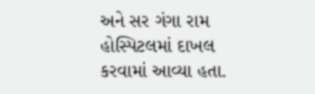અને સર ગંગા રામ હોસ્પિટલમાં દાખલ કરવામાં આવ્યા હતા.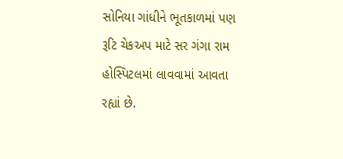સોનિયા ગાંધીને ભૂતકાળમાં પણ રૂટિ ચેકઅપ માટે સર ગંગા રામ હોસ્પિટલમાં લાવવામાં આવતા રહ્યાં છે.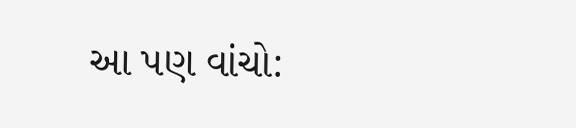આ પણ વાંચો: